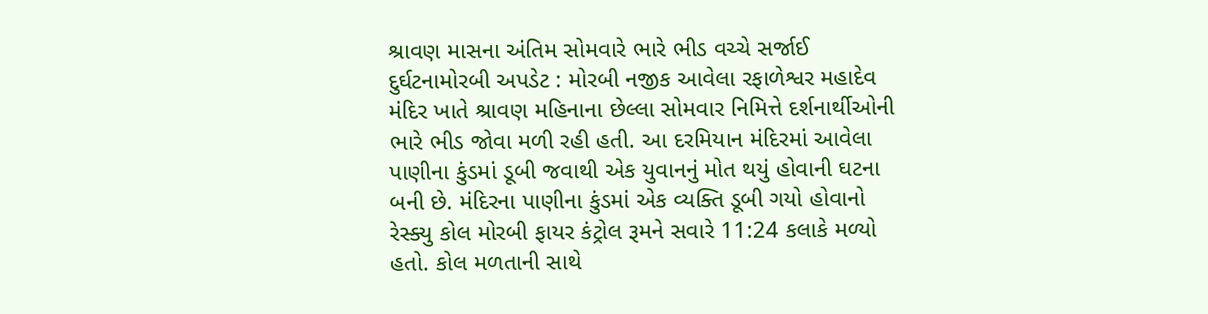શ્રાવણ માસના અંતિમ સોમવારે ભારે ભીડ વચ્ચે સર્જાઈ દુર્ઘટનામોરબી અપડેટ : મોરબી નજીક આવેલા રફાળેશ્વર મહાદેવ મંદિર ખાતે શ્રાવણ મહિનાના છેલ્લા સોમવાર નિમિત્તે દર્શનાર્થીઓની ભારે ભીડ જોવા મળી રહી હતી. આ દરમિયાન મંદિરમાં આવેલા પાણીના કુંડમાં ડૂબી જવાથી એક યુવાનનું મોત થયું હોવાની ઘટના બની છે. મંદિરના પાણીના કુંડમાં એક વ્યક્તિ ડૂબી ગયો હોવાનો રેસ્ક્યુ કોલ મોરબી ફાયર કંટ્રોલ રૂમને સવારે 11:24 કલાકે મળ્યો હતો. કોલ મળતાની સાથે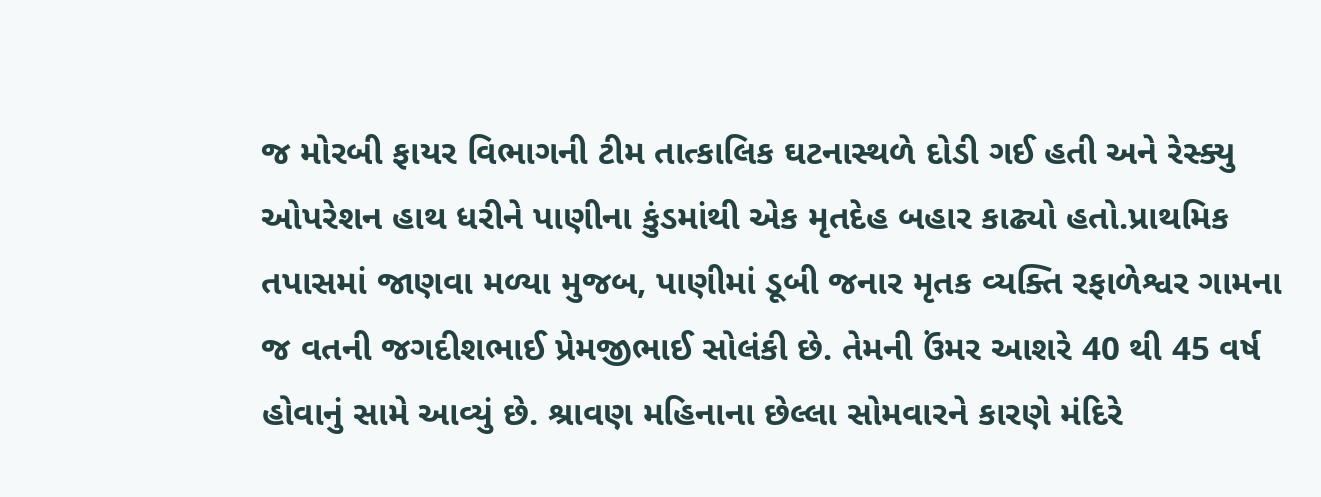જ મોરબી ફાયર વિભાગની ટીમ તાત્કાલિક ઘટનાસ્થળે દોડી ગઈ હતી અને રેસ્ક્યુ ઓપરેશન હાથ ધરીને પાણીના કુંડમાંથી એક મૃતદેહ બહાર કાઢ્યો હતો.પ્રાથમિક તપાસમાં જાણવા મળ્યા મુજબ, પાણીમાં ડૂબી જનાર મૃતક વ્યક્તિ રફાળેશ્વર ગામના જ વતની જગદીશભાઈ પ્રેમજીભાઈ સોલંકી છે. તેમની ઉંમર આશરે 40 થી 45 વર્ષ હોવાનું સામે આવ્યું છે. શ્રાવણ મહિનાના છેલ્લા સોમવારને કારણે મંદિરે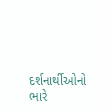દર્શનાર્થીઓનો ભારે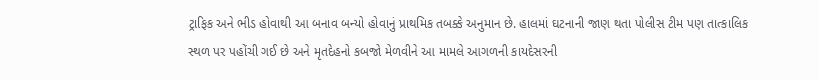ટ્રાફિક અને ભીડ હોવાથી આ બનાવ બન્યો હોવાનું પ્રાથમિક તબક્કે અનુમાન છે. હાલમાં ઘટનાની જાણ થતા પોલીસ ટીમ પણ તાત્કાલિક સ્થળ પર પહોંચી ગઈ છે અને મૃતદેહનો કબજો મેળવીને આ મામલે આગળની કાયદેસરની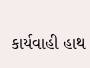કાર્યવાહી હાથ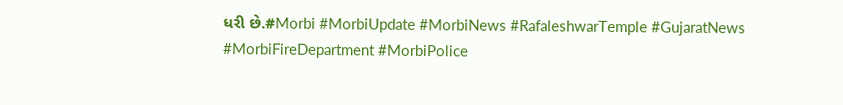ધરી છે.#Morbi #MorbiUpdate #MorbiNews #RafaleshwarTemple #GujaratNews #MorbiFireDepartment #MorbiPolice